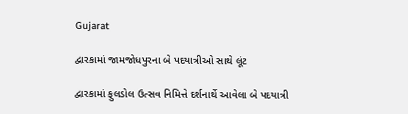Gujarat

દ્વારકામાં જામજોધપુરના બે પદયાત્રીઓ સાથે લૂંટ

દ્વારકામાં ફુલડોલ ઉત્સવ નિમિત્તે દર્શનાર્થે આવેલા બે પદયાત્રી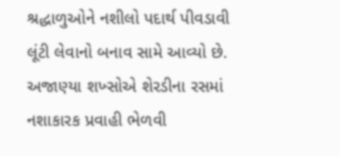શ્રદ્ધાળુઓને નશીલો પદાર્થ પીવડાવી લૂંટી લેવાનો બનાવ સામે આવ્યો છે. અજાણ્યા શખ્સોએ શેરડીના રસમાં નશાકારક પ્રવાહી ભેળવી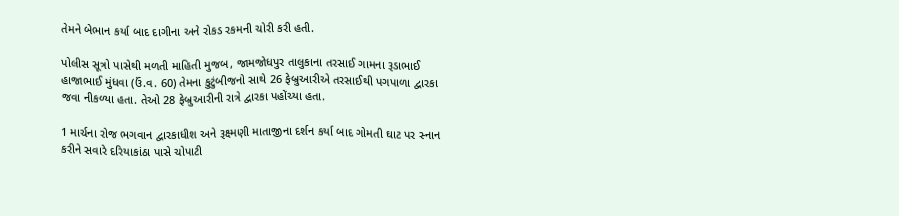તેમને બેભાન કર્યા બાદ દાગીના અને રોકડ રકમની ચોરી કરી હતી.

પોલીસ સૂત્રો પાસેથી મળતી માહિતી મુજબ, જામજોધપુર તાલુકાના તરસાઈ ગામના રૂડાભાઈ હાજાભાઈ મુંધવા (ઉં.વ. 60) તેમના કુટુંબીજનો સાથે 26 ફેબ્રુઆરીએ તરસાઈથી પગપાળા દ્વારકા જવા નીકળ્યા હતા. તેઓ 28 ફેબ્રુઆરીની રાત્રે દ્વારકા પહોંચ્યા હતા.

1 માર્ચના રોજ ભગવાન દ્વારકાધીશ અને રૂક્ષ્મણી માતાજીના દર્શન કર્યા બાદ ગોમતી ઘાટ પર સ્નાન કરીને સવારે દરિયાકાંઠા પાસે ચોપાટી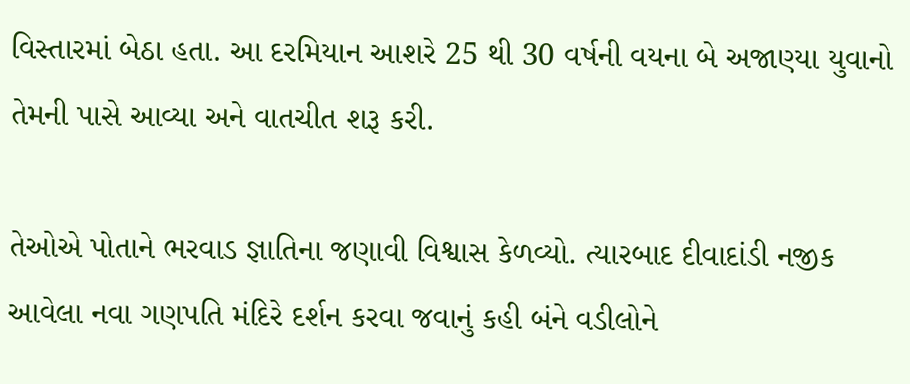વિસ્તારમાં બેઠા હતા. આ દરમિયાન આશરે 25 થી 30 વર્ષની વયના બે અજાણ્યા યુવાનો તેમની પાસે આવ્યા અને વાતચીત શરૂ કરી.

તેઓએ પોતાને ભરવાડ જ્ઞાતિના જણાવી વિશ્વાસ કેળવ્યો. ત્યારબાદ દીવાદાંડી નજીક આવેલા નવા ગણપતિ મંદિરે દર્શન કરવા જવાનું કહી બંને વડીલોને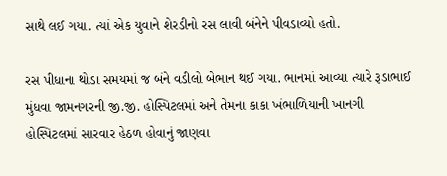સાથે લઈ ગયા. ત્યાં એક યુવાને શેરડીનો રસ લાવી બંનેને પીવડાવ્યો હતો.

રસ પીધાના થોડા સમયમાં જ બંને વડીલો બેભાન થઈ ગયા. ભાનમાં આવ્યા ત્યારે રૂડાભાઈ મુંધવા જામનગરની જી.જી. હોસ્પિટલમાં અને તેમના કાકા ખંભાળિયાની ખાનગી હોસ્પિટલમાં સારવાર હેઠળ હોવાનું જાણવા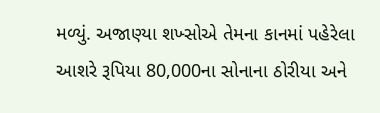મળ્યું. અજાણ્યા શખ્સોએ તેમના કાનમાં પહેરેલા આશરે રૂપિયા 80,000ના સોનાના ઠોરીયા અને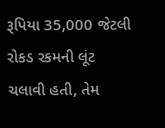રૂપિયા 35,000 જેટલી રોકડ રકમની લૂંટ ચલાવી હતી, તેમ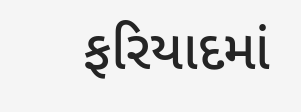ફરિયાદમાં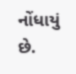નોંધાયું છે.